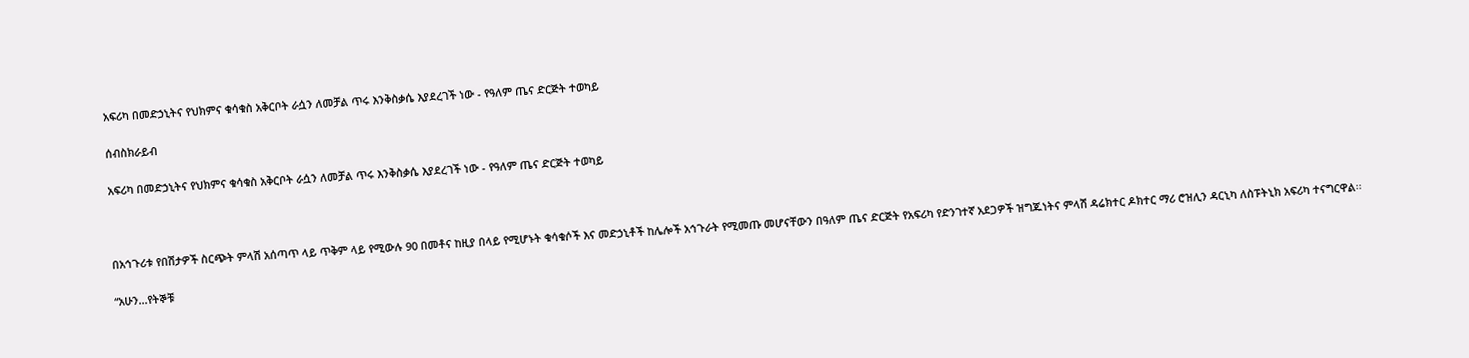አፍሪካ በመድኃኒትና የህክምና ቁሳቁስ አቅርቦት ራሷን ለመቻል ጥሩ እንቅስቃሴ እያደረገች ነው - የዓለም ጤና ድርጅት ተወካይ

ሰብስክራይብ

አፍሪካ በመድኃኒትና የህክምና ቁሳቁስ አቅርቦት ራሷን ለመቻል ጥሩ እንቅስቃሴ እያደረገች ነው - የዓለም ጤና ድርጅት ተወካይ



በአኅጉሪቱ የበሽታዎች ስርጭት ምላሽ አሰጣጥ ላይ ጥቅም ላይ የሚውሉ 90 በመቶና ከዚያ በላይ የሚሆኑት ቁሳቁሶች እና መድኃኒቶች ከሌሎች አኅጉራት የሚመጡ መሆናቸውን በዓለም ጤና ድርጅት የአፍሪካ የድንገተኛ አደጋዎች ዝግጁነትና ምላሽ ዳሬክተር ዶክተር ማሪ ሮዝሊን ዳርኒካ ለስፑትኒክ አፍሪካ ተናግርዋል፡፡

“አሁን...የትኞቹ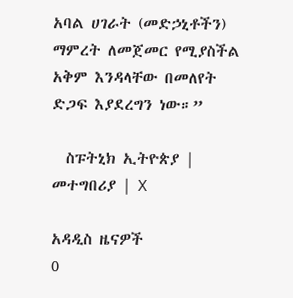አባል ሀገራት (መድኃኒቶችን) ማምረት ለመጀመር የሚያስችል አቅም እንዳላቸው በመለየት ድጋፍ እያደረግን ነው።”

  ስፑትኒክ ኢትዮጵያ | መተግበሪያ | X

አዳዲስ ዜናዎች
0